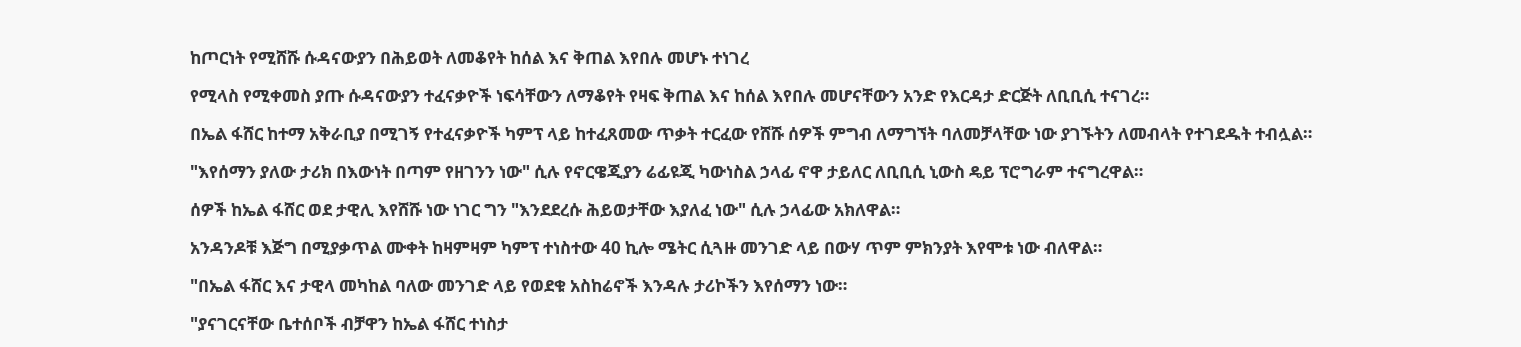ከጦርነት የሚሸሹ ሱዳናውያን በሕይወት ለመቆየት ከሰል እና ቅጠል እየበሉ መሆኑ ተነገረ

የሚላስ የሚቀመስ ያጡ ሱዳናውያን ተፈናቃዮች ነፍሳቸውን ለማቆየት የዛፍ ቅጠል እና ከሰል እየበሉ መሆናቸውን አንድ የእርዳታ ድርጅት ለቢቢሲ ተናገረ።

በኤል ፋሸር ከተማ አቅራቢያ በሚገኝ የተፈናቃዮች ካምፕ ላይ ከተፈጸመው ጥቃት ተርፈው የሸሹ ሰዎች ምግብ ለማግኘት ባለመቻላቸው ነው ያገኙትን ለመብላት የተገደዱት ተብሏል።

"እየሰማን ያለው ታሪክ በእውነት በጣም የዘገንን ነው" ሲሉ የኖርዌጂያን ሬፊዩጂ ካውነስል ኃላፊ ኖዋ ታይለር ለቢቢሲ ኒውስ ዴይ ፕሮግራም ተናግረዋል።

ሰዎች ከኤል ፋሸር ወደ ታዊሊ እየሸሹ ነው ነገር ግን "እንደደረሱ ሕይወታቸው እያለፈ ነው" ሲሉ ኃላፊው አክለዋል።

አንዳንዶቹ እጅግ በሚያቃጥል ሙቀት ከዛምዛም ካምፕ ተነስተው 40 ኪሎ ሜትር ሲጓዙ መንገድ ላይ በውሃ ጥም ምክንያት እየሞቱ ነው ብለዋል።

"በኤል ፋሸር እና ታዊላ መካከል ባለው መንገድ ላይ የወደቁ አስከሬኖች እንዳሉ ታሪኮችን እየሰማን ነው።

"ያናገርናቸው ቤተሰቦች ብቻዋን ከኤል ፋሸር ተነስታ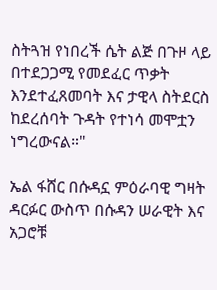ስትጓዝ የነበረች ሴት ልጅ በጉዞ ላይ በተደጋጋሚ የመደፈር ጥቃት እንደተፈጸመባት እና ታዊላ ስትደርስ ከደረሰባት ጉዳት የተነሳ መሞቷን ነግረውናል።"

ኤል ፋሸር በሱዳኗ ምዕራባዊ ግዛት ዳርፉር ውስጥ በሱዳን ሠራዊት እና አጋሮቹ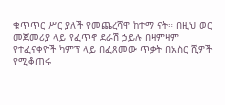ቁጥጥር ሥር ያለች የመጨረሻዋ ከተማ ናት። በዚህ ወር መጀመሪያ ላይ የፈጥኖ ደራሽ ኃይሉ በዛምዛም የተፈናቀዮች ካምፕ ላይ በፈጸመው ጥቃት በአስር ሺዎች የሚቆጠሩ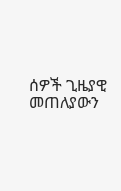ሰዎች ጊዜያዊ መጠለያውን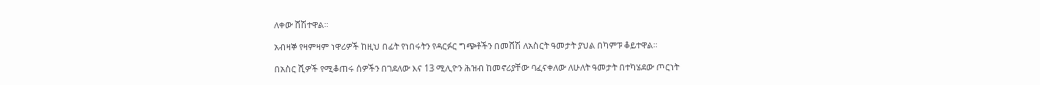ለቀው ሸሽተዋል።

አብዛኞ የዛምዛም ነዋሪዎች ከዚህ በፊት የነበሩትን የዳርፉር ግጭቶችን በመሸሽ ለአስርት ዓመታት ያህል በካምፑ ቆይተዋል።

በአስር ሺዎች የሚቆጠሩ ሰዎችን በገደለው እና 13 ሚሊዮን ሕዝብ ከመኖሪያቸው ባፈናቀለው ለሁለት ዓመታት በተካሄደው ጦርነት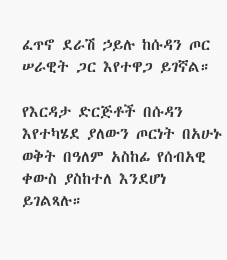ፈጥኖ ደራሽ ኃይሉ ከሱዳን ጦር ሠራዊት ጋር እየተዋጋ ይገኛል።

የእርዳታ ድርጅቶች በሱዳን እየተካሄደ ያለውን ጦርነት በአሁኑ ወቅት በዓለም አስከፊ የሰብአዊ ቀውስ ያስከተለ እንደሆነ ይገልጻሉ።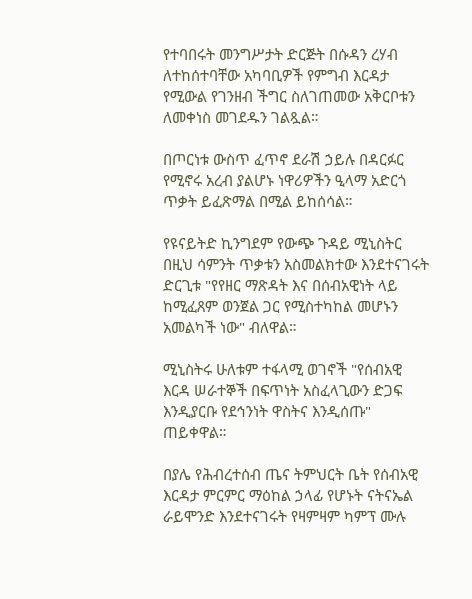የተባበሩት መንግሥታት ድርጅት በሱዳን ረሃብ ለተከሰተባቸው አካባቢዎች የምግብ እርዳታ የሚውል የገንዘብ ችግር ስለገጠመው አቅርቦቱን ለመቀነስ መገደዱን ገልጿል።

በጦርነቱ ውስጥ ፈጥኖ ደራሽ ኃይሉ በዳርፉር የሚኖሩ አረብ ያልሆኑ ነዋሪዎችን ዒላማ አድርጎ ጥቃት ይፈጽማል በሚል ይከሰሳል።

የዩናይትድ ኪንግደም የውጭ ጉዳይ ሚኒስትር በዚህ ሳምንት ጥቃቱን አስመልክተው እንደተናገሩት ድርጊቱ "የየዘር ማጽዳት እና በሰብአዊነት ላይ ከሚፈጸም ወንጀል ጋር የሚስተካከል መሆኑን አመልካች ነው" ብለዋል።

ሚኒስትሩ ሁለቱም ተፋላሚ ወገኖች "የሰብአዊ እርዳ ሠራተኞች በፍጥነት አስፈላጊውን ድጋፍ እንዲያርቡ የደኅንነት ዋስትና እንዲሰጡ" ጠይቀዋል።

በያሌ የሕብረተሰብ ጤና ትምህርት ቤት የሰብአዊ እርዳታ ምርምር ማዕከል ኃላፊ የሆኑት ናትናኤል ራይሞንድ እንደተናገሩት የዛምዛም ካምፕ ሙሉ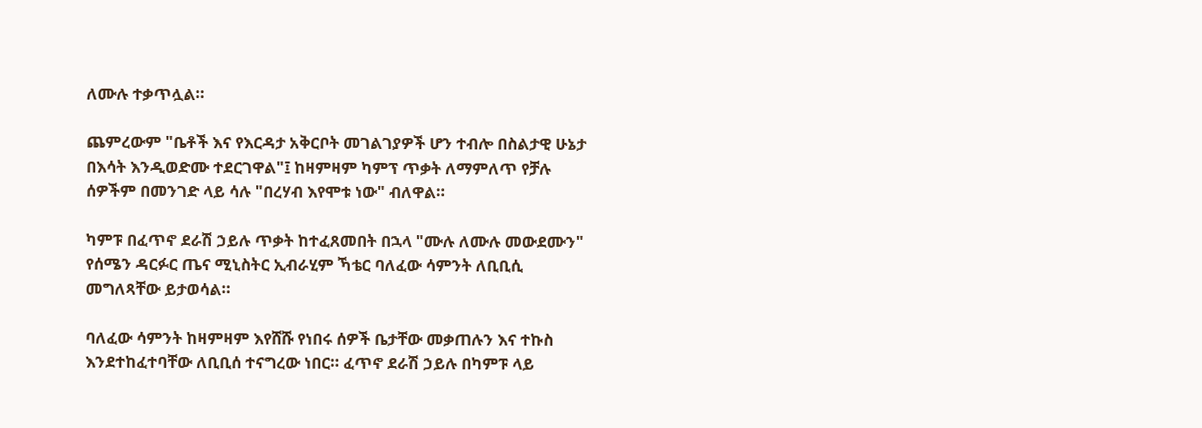ለሙሉ ተቃጥሏል።

ጨምረውም "ቤቶች እና የእርዳታ አቅርቦት መገልገያዎች ሆን ተብሎ በስልታዊ ሁኔታ በእሳት እንዲወድሙ ተደርገዋል"፤ ከዛምዛም ካምፕ ጥቃት ለማምለጥ የቻሉ ሰዎችም በመንገድ ላይ ሳሉ "በረሃብ እየሞቱ ነው" ብለዋል።

ካምፑ በፈጥኖ ደራሽ ኃይሉ ጥቃት ከተፈጸመበት በኋላ "ሙሉ ለሙሉ መውደሙን" የሰሜን ዳርፉር ጤና ሚኒስትር ኢብራሂም ኻቴር ባለፈው ሳምንት ለቢቢሲ መግለጻቸው ይታወሳል።

ባለፈው ሳምንት ከዛምዛም እየሸሹ የነበሩ ሰዎች ቤታቸው መቃጠሉን እና ተኩስ እንደተከፈተባቸው ለቢቢሰ ተናግረው ነበር። ፈጥኖ ደራሽ ኃይሉ በካምፑ ላይ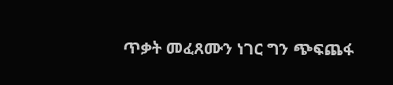ጥቃት መፈጸሙን ነገር ግን ጭፍጨፋ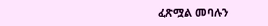ፈጽሟል መባሉን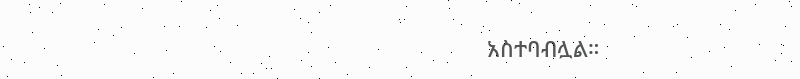አስተባብሏል።